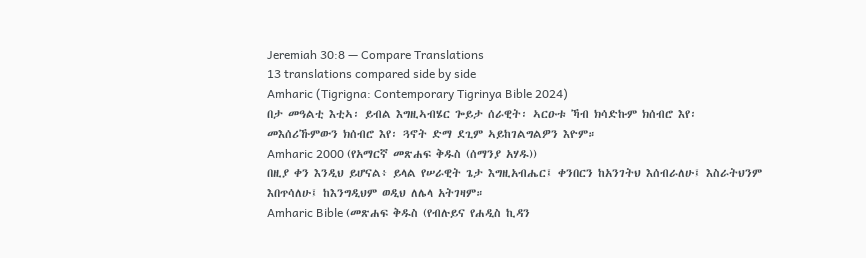Jeremiah 30:8 — Compare Translations
13 translations compared side by side
Amharic (Tigrigna: Contemporary Tigrinya Bible 2024)
በታ መዓልቲ እቲኣ፡ ይብል እግዚኣብሄር ጐይታ ሰራዊት፡ ኣርዑቱ ኻብ ክሳድኩም ክሰብሮ እየ፡ መእሰሪኹምውን ክሰብሮ እየ፡ ጓኖት ድማ ደጊም ኣይከገልግልዎን እዮም።
Amharic 2000 (የአማርኛ መጽሐፍ ቅዱስ (ሰማንያ አሃዱ))
በዚያ ቀን እንዲህ ይሆናል፥ ይላል የሠራዊት ጌታ እግዚአብሔር፤ ቀንበርን ከአንገትህ እሰብራለሁ፤ እስራትህንም እበጥሳለሁ፤ ከእንግዲህም ወዲህ ለሌላ አትገዛም።
Amharic Bible (መጽሐፍ ቅዱስ (የብሉይና የሐዲስ ኪዳን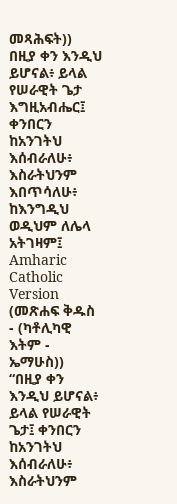መጻሕፍት))
በዚያ ቀን እንዲህ ይሆናል፥ ይላል የሠራዊት ጌታ እግዚአብሔር፤ ቀንበርን ከአንገትህ እሰብራለሁ፥ እስራትህንም እበጥሳለሁ፥ ከእንግዲህ ወዲህም ለሌላ አትገዛም፤
Amharic Catholic Version (መጽሐፍ ቅዱስ - (ካቶሊካዊ እትም - ኤማሁስ))
“በዚያ ቀን እንዲህ ይሆናል፥ ይላል የሠራዊት ጌታ፤ ቀንበርን ከአንገትህ እሰብራለሁ፥ እስራትህንም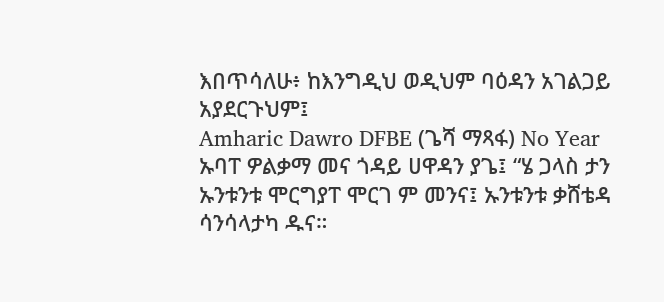እበጥሳለሁ፥ ከእንግዲህ ወዲህም ባዕዳን አገልጋይ አያደርጉህም፤
Amharic Dawro DFBE (ጌሻ ማጻፋ) No Year
ኡባፐ ዎልቃማ መና ጎዳይ ሀዋዳን ያጌ፤ “ሄ ጋላስ ታን ኡንቱንቱ ሞርግያፐ ሞርገ ም መንና፤ ኡንቱንቱ ቃሸቴዳ ሳንሳላታካ ዱና።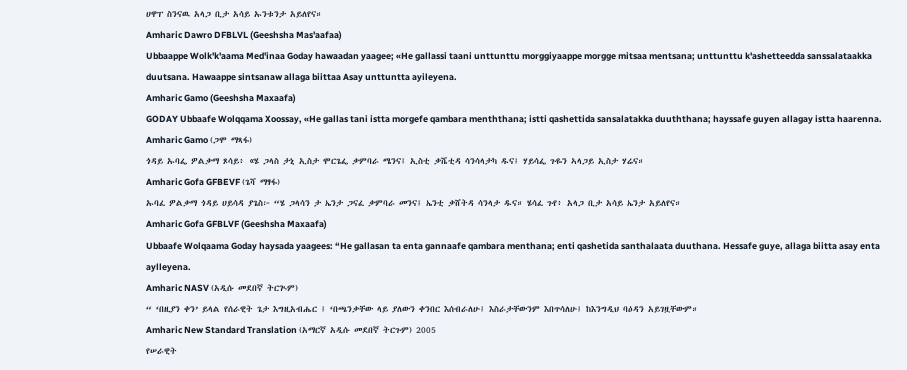ሀዋፐ ስንናዉ አላጋ ቢታ አሳይ ኡንቱንታ አይለየና።
Amharic Dawro DFBLVL (Geeshsha Mas'aafaa)
Ubbaappe Wolk'k'aama Med'inaa Goday hawaadan yaagee; «He gallassi taani unttunttu morggiyaappe morgge mitsaa mentsana; unttunttu k'ashetteedda sanssalataakka duutsana. Hawaappe sintsanaw allaga biittaa Asay unttuntta ayileyena.
Amharic Gamo (Geeshsha Maxaafa)
GODAY Ubbaafe Wolqqama Xoossay, «He gallas tani istta morgefe qambara menththana; istti qashettida sansalatakka duuththana; hayssafe guyen allagay istta haarenna.
Amharic Gamo (ጋሞ ማጻፋ)
ጎዳይ ኡባፌ ዎልቃማ ጾሳይ፥ «ሄ ጋላስ ታኒ ኢስታ ሞርጌፌ ቃምባራ ሜንና፤ ኢስቲ ቃሼቲዳ ሳንሳላታካ ዱና፤ ሃይሳፌ ጉዬን ኣላጋይ ኢስታ ሃሬና።
Amharic Gofa GFBEVF (ጌሻ ማፃፋ)
ኡባፈ ዎልቃማ ጎዳይ ሀይሳዳ ያጌስ፦ “ሄ ጋላሳን ታ ኤንታ ጋናፈ ቃምባራ መንና፤ ኤንቲ ቃሸትዳ ሳንላታ ዱና። ሄሳፈ ጉየ፥ አላጋ ቢታ አሳይ ኤንታ አይለየና።
Amharic Gofa GFBLVF (Geeshsha Maxaafa)
Ubbaafe Wolqaama Goday haysada yaagees: “He gallasan ta enta gannaafe qambara menthana; enti qashetida santhalaata duuthana. Hessafe guye, allaga biitta asay enta aylleyena.
Amharic NASV (አዲሱ መደበኛ ትርጒም)
“ ‘በዚያን ቀን’ ይላል የሰራዊት ጌታ እግዚአብሔር ፤ ‘በጫንቃቸው ላይ ያለውን ቀንበር እሰብራለሁ፤ እስራታቸውንም እበጥሳለሁ፤ ከእንግዲህ ባዕዳን አይገዟቸውም።
Amharic New Standard Translation (አማርኛ አዲሱ መደበኛ ትርጉም) 2005
የሠራዊት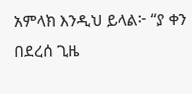አምላክ እንዲህ ይላል፦ “ያ ቀን በደረሰ ጊዜ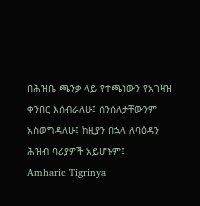በሕዝቤ ጫንቃ ላይ የተጫነውን የአገዛዝ ቀንበር እሰብራለሁ፤ ሰንሰለታቸውንም አስወግዳለሁ፤ ከዚያን በኋላ ለባዕዳን ሕዝብ ባሪያዎች አይሆኑም፤
Amharic Tigrinya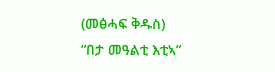(መፅሓፍ ቅዱስ)
“በታ መዓልቲ እቲኣ”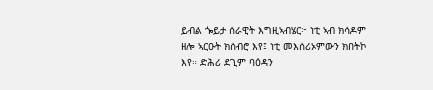ይብል ጐይታ ሰራዊት እግዚኣብሄር፦ ነቲ ኣብ ክሳዶም ዘሎ ኣርዑት ክሰብሮ እየ፤ ነቲ መእሰሪኦምውን ክበትኮ እየ። ድሕሪ ደጊም ባዕዳን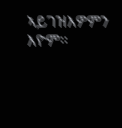ኣይገዝእዎምን እዮም።